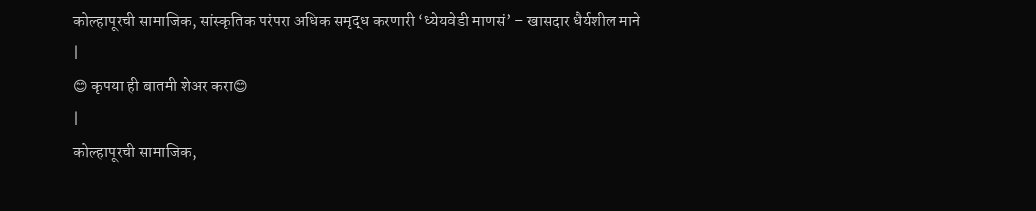कोल्हापूरची सामाजिक, सांस्कृतिक परंपरा अधिक समृद्ध करणारी ‘ध्येयवेडी माणसं’ – खासदार धैर्यशील माने
|
😊 कृपया ही बातमी शेअर करा😊
|
कोल्हापूरची सामाजिक,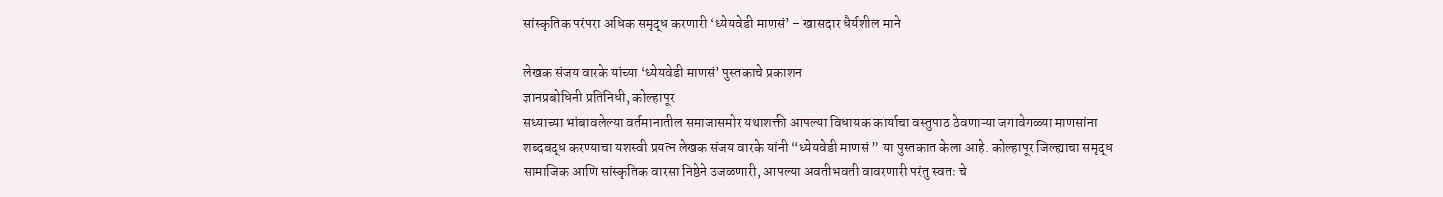सांस्कृतिक परंपरा अधिक समृद्ध करणारी ‘ध्येयवेडी माणसं’ – खासदार धैर्यशील माने

लेखक संजय वारके यांच्या ‘ध्येयवेडी माणसं’ पुस्तकाचे प्रकाशन
ज्ञानप्रबोधिनी प्रतिनिधी, कोल्हापूर
सध्याच्या भांबावलेल्या वर्तमानातील समाजासमोर यथाशक्ती आपल्या विधायक कार्याचा वस्तुपाठ ठेवणाऱ्या जगावेगळ्या माणसांना शब्दबद्ध करण्याचा यशस्वी प्रयत्न लेखक संजय वारके यांनी “ध्येयवेडी माणसं ” या पुस्तकात केला आहे. कोल्हापूर जिल्ह्याचा समृद्ध सामाजिक आणि सांस्कृतिक वारसा निष्ठेने उजळणारी, आपल्या अवतीभवती वावरणारी परंतु स्वतः चे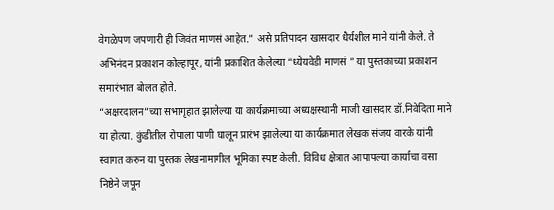वेगळेपण जपणारी ही जिवंत माणसं आहेत.” असे प्रतिपादन खासदार धैर्यशील माने यांनी केले. ते अभिनंदन प्रकाशन कोल्हापूर, यांनी प्रकाशित केलेल्या “ध्येयवेडी माणसं ” या पुस्तकाच्या प्रकाशन समारंभात बोलत होते.
“अक्षरदालन”च्या सभागृहात झालेल्या या कार्यक्रमाच्या अध्यक्षस्थानी माजी खासदार डॉ.निवेदिता माने या होत्या. कुंडीतील रोपाला पाणी घालून प्रारंभ झालेल्या या कार्यक्रमात लेखक संजय वारके यांनी स्वागत करुन या पुस्तक लेखनामागील भूमिका स्पष्ट केली. विविध क्षेत्रात आपापल्या कार्याचा वसा निष्ठेने जपून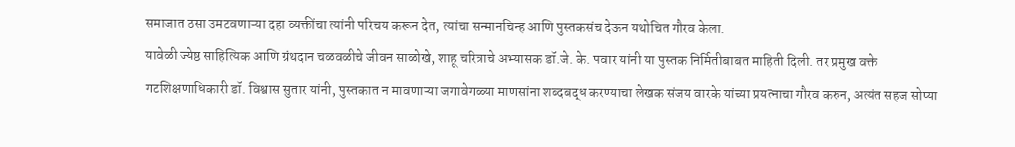समाजात ठसा उमटवणाऱ्या दहा व्यक्तींचा त्यांनी परिचय करून देत, त्यांचा सन्मानचिन्ह आणि पुस्तकसंच देऊन यथोचित गौरव केला.
यावेळी ज्येष्ठ साहित्यिक आणि ग्रंथदान चळवळीचे जीवन साळोखे, शाहू चरित्राचे अभ्यासक डॉ.जे. के. पवार यांनी या पुस्तक निर्मितीबाबत माहिती दिली. तर प्रमुख वक्ते गटशिक्षणाधिकारी डॉ. विश्वास सुतार यांनी, पुस्तकात न मावणाऱ्या जगावेगळ्या माणसांना शब्दबद्ध करण्याचा लेखक संजय वारके यांच्या प्रयत्नाचा गौरव करुन, अत्यंत सहज सोप्या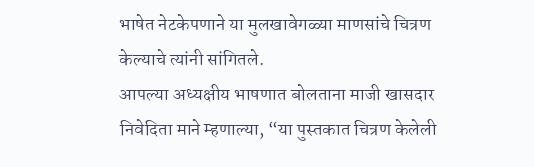भाषेत नेटकेपणाने या मुलखावेगळ्या माणसांचे चित्रण केल्याचे त्यांनी सांगितले.
आपल्या अध्यक्षीय भाषणात बोलताना माजी खासदार निवेदिता माने म्हणाल्या, “या पुस्तकात चित्रण केलेली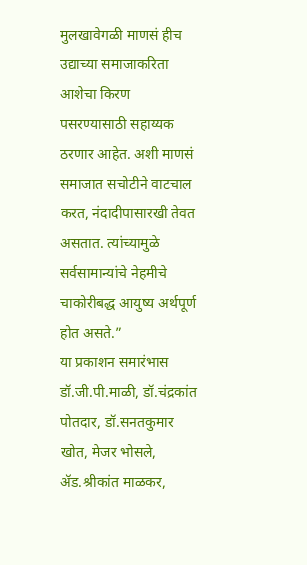मुलखावेगळी माणसं हीच उद्याच्या समाजाकरिता आशेचा किरण पसरण्यासाठी सहाय्यक ठरणार आहेत. अशी माणसं समाजात सचोटीने वाटचाल करत, नंदादीपासारखी तेवत असतात. त्यांच्यामुळे सर्वसामान्यांचे नेहमीचे चाकोरीबद्ध आयुष्य अर्थपूर्ण होत असते.”
या प्रकाशन समारंभास डॉ.जी.पी.माळी, डॉ.चंद्रकांत पोतदार, डॉ.सनतकुमार खोत, मेजर भोसले, ॲड.श्रीकांत माळकर,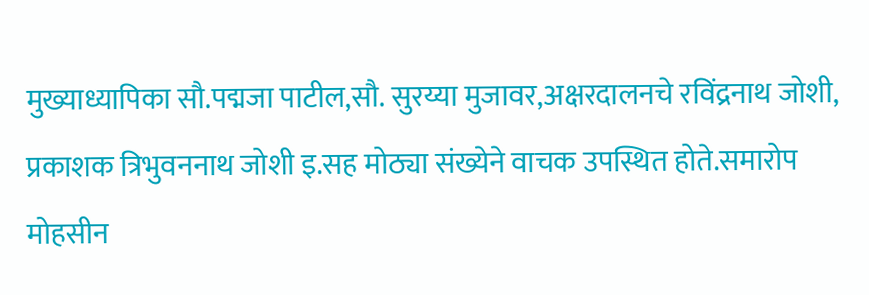मुख्याध्यापिका सौ.पद्मजा पाटील,सौ. सुरय्या मुजावर,अक्षरदालनचे रविंद्रनाथ जोशी, प्रकाशक त्रिभुवननाथ जोशी इ.सह मोठ्या संख्येने वाचक उपस्थित होते.समारोप मोहसीन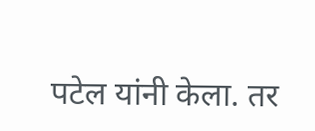पटेल यांनी केला. तर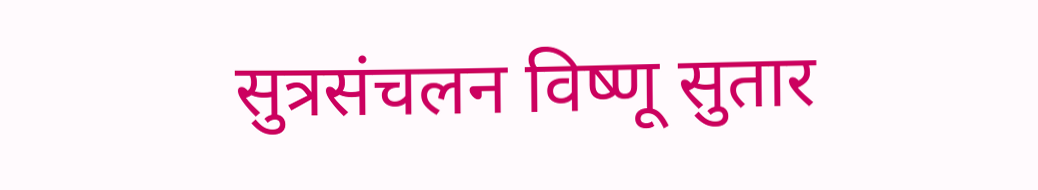सुत्रसंचलन विष्णू सुतार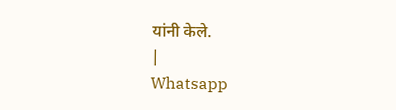यांनी केले.
|
Whatsapp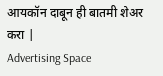आयकॉन दाबून ही बातमी शेअर करा |
Advertising Space